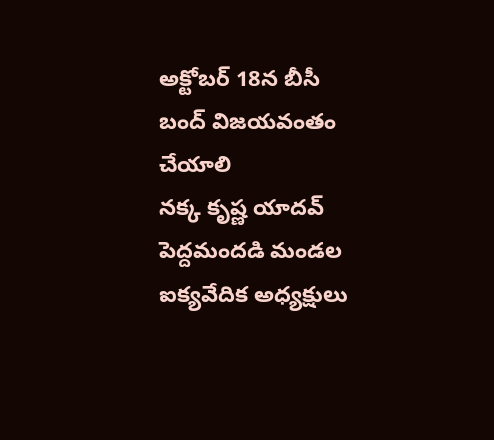అక్టోబర్ 18న బీసీ బంద్ విజయవంతం చేయాలి
నక్క కృష్ణ యాదవ్ పెద్దమందడి మండల ఐక్యవేదిక అధ్యక్షులు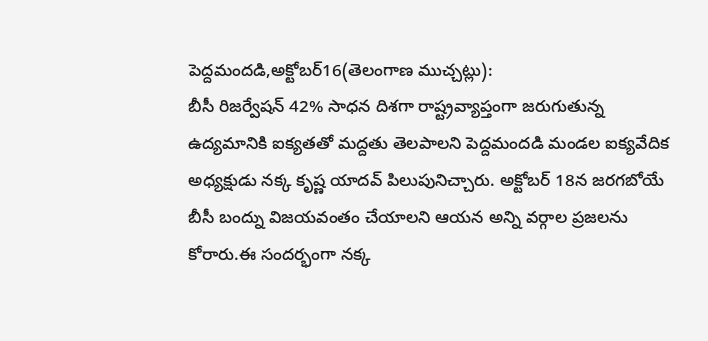పెద్దమందడి,అక్టోబర్16(తెలంగాణ ముచ్చట్లు):
బీసీ రిజర్వేషన్ 42% సాధన దిశగా రాష్ట్రవ్యాప్తంగా జరుగుతున్న ఉద్యమానికి ఐక్యతతో మద్దతు తెలపాలని పెద్దమందడి మండల ఐక్యవేదిక అధ్యక్షుడు నక్క కృష్ణ యాదవ్ పిలుపునిచ్చారు. అక్టోబర్ 18న జరగబోయే బీసీ బంద్ను విజయవంతం చేయాలని ఆయన అన్ని వర్గాల ప్రజలను కోరారు.ఈ సందర్భంగా నక్క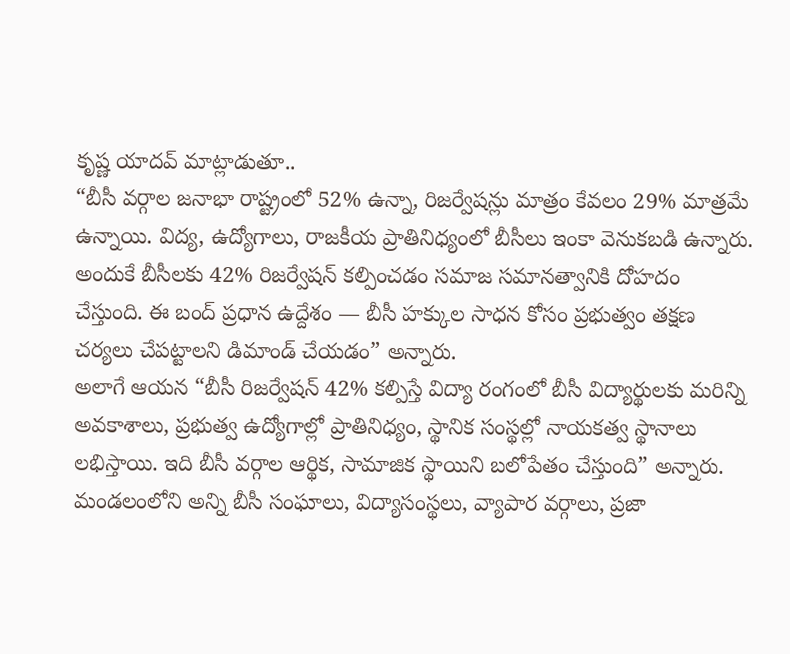కృష్ణ యాదవ్ మాట్లాడుతూ..
“బీసీ వర్గాల జనాభా రాష్ట్రంలో 52% ఉన్నా, రిజర్వేషన్లు మాత్రం కేవలం 29% మాత్రమే ఉన్నాయి. విద్య, ఉద్యోగాలు, రాజకీయ ప్రాతినిధ్యంలో బీసీలు ఇంకా వెనుకబడి ఉన్నారు. అందుకే బీసీలకు 42% రిజర్వేషన్ కల్పించడం సమాజ సమానత్వానికి దోహదం చేస్తుంది. ఈ బంద్ ప్రధాన ఉద్దేశం — బీసీ హక్కుల సాధన కోసం ప్రభుత్వం తక్షణ చర్యలు చేపట్టాలని డిమాండ్ చేయడం” అన్నారు.
అలాగే ఆయన “బీసీ రిజర్వేషన్ 42% కల్పిస్తే విద్యా రంగంలో బీసీ విద్యార్థులకు మరిన్ని అవకాశాలు, ప్రభుత్వ ఉద్యోగాల్లో ప్రాతినిధ్యం, స్థానిక సంస్థల్లో నాయకత్వ స్థానాలు లభిస్తాయి. ఇది బీసీ వర్గాల ఆర్థిక, సామాజిక స్థాయిని బలోపేతం చేస్తుంది” అన్నారు.
మండలంలోని అన్ని బీసీ సంఘాలు, విద్యాసంస్థలు, వ్యాపార వర్గాలు, ప్రజా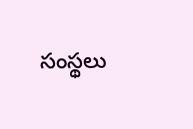సంస్థలు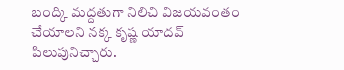బంద్కి మద్దతుగా నిలిచి విజయవంతం చేయాలని నక్క కృష్ణ యాదవ్ పిలుపునిచ్చారు.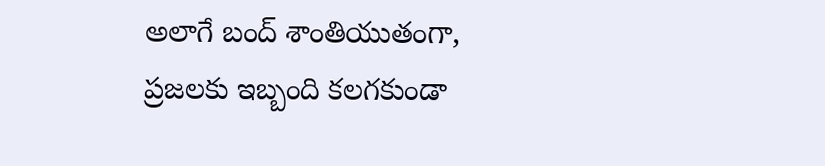అలాగే బంద్ శాంతియుతంగా, ప్రజలకు ఇబ్బంది కలగకుండా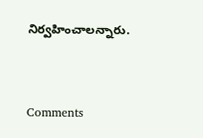నిర్వహించాలన్నారు.


Comments